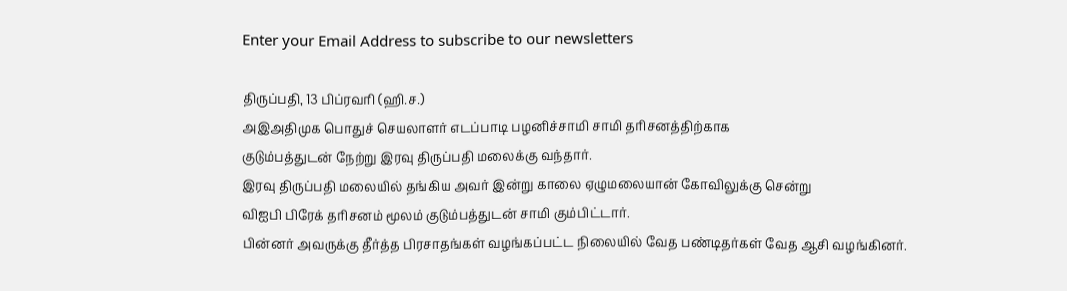Enter your Email Address to subscribe to our newsletters

திருப்பதி, 13 பிப்ரவரி (ஹி.ச.)
அஇஅதிமுக பொதுச் செயலாளர் எடப்பாடி பழனிச்சாமி சாமி தரிசனத்திற்காக
குடும்பத்துடன் நேற்று இரவு திருப்பதி மலைக்கு வந்தார்.
இரவு திருப்பதி மலையில் தங்கிய அவர் இன்று காலை ஏழுமலையான் கோவிலுக்கு சென்று
விஐபி பிரேக் தரிசனம் மூலம் குடும்பத்துடன் சாமி கும்பிட்டார்.
பின்னர் அவருக்கு தீர்த்த பிரசாதங்கள் வழங்கப்பட்ட நிலையில் வேத பண்டிதர்கள் வேத ஆசி வழங்கினர்.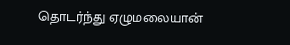தொடர்ந்து ஏழுமலையான்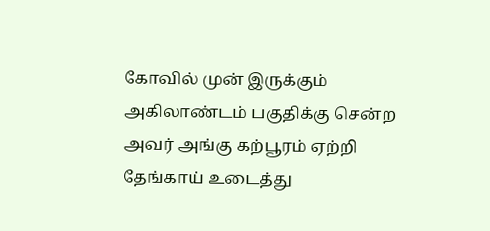கோவில் முன் இருக்கும் அகிலாண்டம் பகுதிக்கு சென்ற அவர் அங்கு கற்பூரம் ஏற்றி தேங்காய் உடைத்து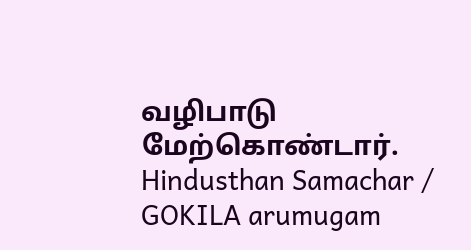வழிபாடு மேற்கொண்டார்.
Hindusthan Samachar / GOKILA arumugam